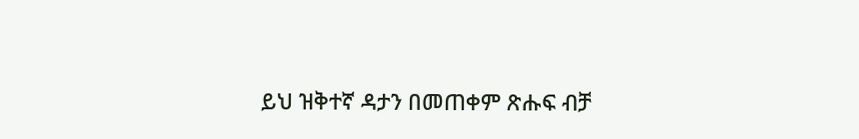ይህ ዝቅተኛ ዳታን በመጠቀም ጽሑፍ ብቻ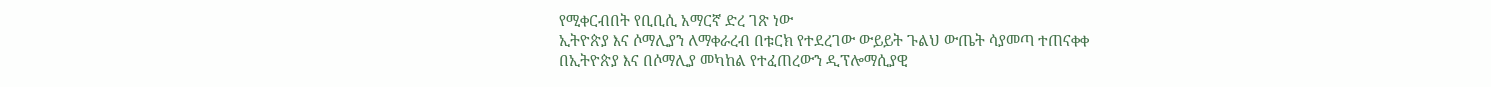የሚቀርብበት የቢቢሲ አማርኛ ድረ ገጽ ነው
ኢትዮጵያ እና ሶማሊያን ለማቀራረብ በቱርክ የተደረገው ውይይት ጉልህ ውጤት ሳያመጣ ተጠናቀቀ
በኢትዮጵያ እና በሶማሊያ መካከል የተፈጠረውን ዲፕሎማሲያዊ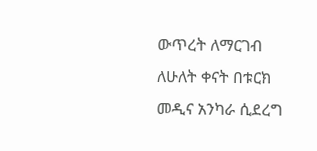ውጥረት ለማርገብ ለሁለት ቀናት በቱርክ መዲና አንካራ ሲደረግ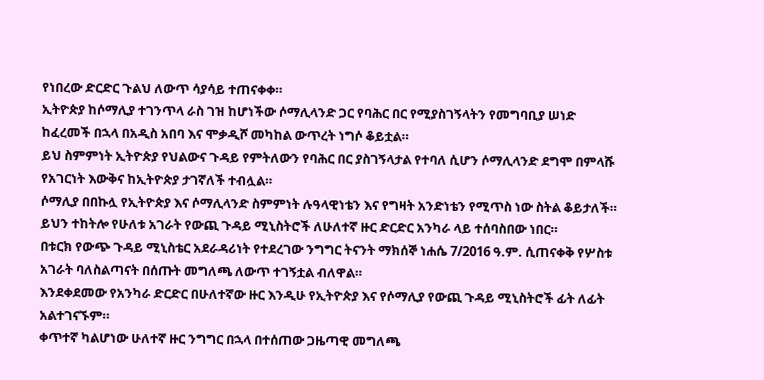የነበረው ድርድር ጉልህ ለውጥ ሳያሳይ ተጠናቀቀ።
ኢትዮጵያ ከሶማሊያ ተገንጥላ ራስ ገዝ ከሆነችው ሶማሊላንድ ጋር የባሕር በር የሚያስገኝላትን የመግባቢያ ሠነድ ከፈረመች በኋላ በአዲስ አበባ እና ሞቃዲሾ መካከል ውጥረት ነግሶ ቆይቷል።
ይህ ስምምነት ኢትዮጵያ የህልውና ጉዳይ የምትለውን የባሕር በር ያስገኝላታል የተባለ ሲሆን ሶማሊላንድ ደግሞ በምላሹ የአገርነት እውቅና ከኢትዮጵያ ታገኛለች ተብሏል።
ሶማሊያ በበኩሏ የኢትዮጵያ እና ሶማሊላንድ ስምምነት ሉዓላዊነቴን እና የግዛት አንድነቴን የሚጥስ ነው ስትል ቆይታለች።
ይህን ተከትሎ የሁለቱ አገራት የውጪ ጉዳይ ሚኒስትሮች ለሁለተኛ ዙር ድርድር አንካራ ላይ ተሰባስበው ነበር።
በቱርክ የውጭ ጉዳይ ሚኒስቴር አደራዳሪነት የተደረገው ንግግር ትናንት ማክሰኞ ነሐሴ 7/2016 ዓ.ም. ሲጠናቀቅ የሦስቱ አገራት ባለስልጣናት በሰጡት መግለጫ ለውጥ ተገኝቷል ብለዋል።
እንደቀደመው የአንካራ ድርድር በሁለተኛው ዙር እንዲሁ የኢትዮጵያ እና የሶማሊያ የውጪ ጉዳይ ሚኒስትሮች ፊት ለፊት አልተገናኙም።
ቀጥተኛ ካልሆነው ሁለተኛ ዙር ንግግር በኋላ በተሰጠው ጋዜጣዊ መግለጫ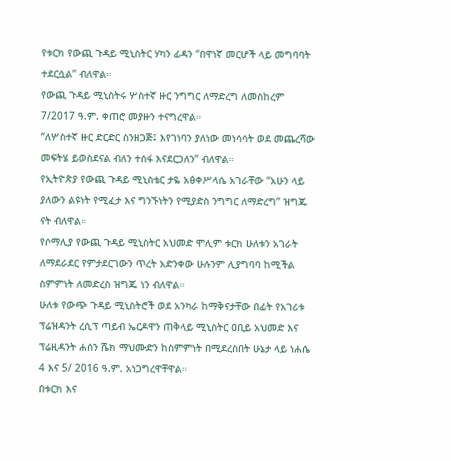የቱርክ የውጪ ጉዳይ ሚኒስትር ሃካን ፊዳን “በዋነኛ መርሆች ላይ መግባባት ተደርሷል” ብለዋል።
የውጪ ጉዳይ ሚኒስትሩ ሦስተኛ ዙር ንግግር ለማድረግ ለመስከረም 7/2017 ዓ.ም. ቀጠሮ መያዙን ተናግረዋል።
“ለሦስተኛ ዙር ድርድር ስንዘጋጅ፤ እየገነባን ያለነው መነሳሳት ወደ መጨረሻው መፍትሄ ይወስደናል ብለን ተሰፋ እናደርጋለን” ብለዋል።
የኢትዮጵያ የውጪ ጉዳይ ሚኒስቴር ታዬ አፅቀሥላሴ አገራቸው “አሁን ላይ ያለውን ልዩነት የሚፈታ እና ግንኙነትን የሚያድስ ንግግር ለማድረግ” ዝግጁ ናት ብለዋል።
የሶማሊያ የውጪ ጉዳይ ሚኒስትር አህመድ ሞሊም ቱርክ ሁለቱን አገራት ለማደራደር የምታደርገውን ጥረት አድንቀው ሁሉንም ሊያግባባ ከሚችል ስምምነት ለመድረስ ዝግጁ ነን ብለዋል።
ሁለቱ የውጭ ጉዳይ ሚኒስትሮች ወደ አንካራ ከማቅናታቸው በፊት የአገሪቱ ፕሬዝዳንት ረሲፕ ጣይብ ኤርዶዋን ጠቅላይ ሚኒስትር ዐቢይ አህመድ እና ፕሬዚዳንት ሐሰን ሼክ ማህሙድን ከስምምነት በሚደረስበት ሁኔታ ላይ ነሐሴ 4 እና 5/ 2016 ዓ.ም. አነጋግረዋቸዋል።
በቱርክ እና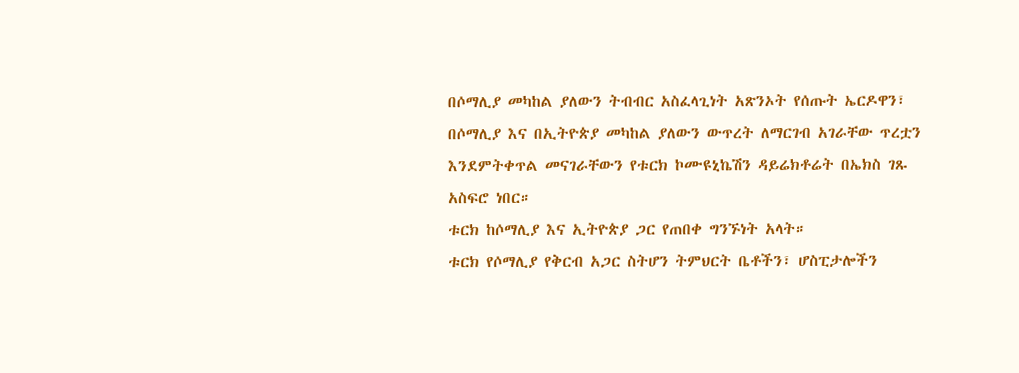በሶማሊያ መካከል ያለውን ትብብር አስፈላጊነት አጽንኦት የሰጡት ኤርዶዋን፣ በሶማሊያ እና በኢትዮጵያ መካከል ያለውን ውጥረት ለማርገብ አገራቸው ጥረቷን እንደምትቀጥል መናገራቸውን የቱርክ ኮሙዩኒኬሽን ዳይሬክቶሬት በኤክስ ገጹ አስፍሮ ነበር።
ቱርክ ከሶማሊያ እና ኢትዮጵያ ጋር የጠበቀ ግንኙነት አላት።
ቱርክ የሶማሊያ የቅርብ አጋር ስትሆን ትምህርት ቤቶችን፣ ሆስፒታሎችን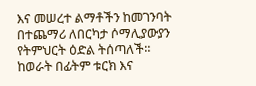እና መሠረተ ልማቶችን ከመገንባት በተጨማሪ ለበርካታ ሶማሊያውያን የትምህርት ዕድል ትሰጣለች።
ከወራት በፊትም ቱርክ እና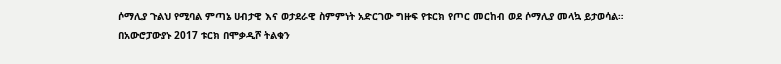ሶማሊያ ጉልህ የሚባል ምጣኔ ሀብታዊ እና ወታደራዊ ስምምነት አድርገው ግዙፍ የቱርክ የጦር መርከብ ወደ ሶማሊያ መላኳ ይታወሳል።
በአውሮፓውያኑ 2017 ቱርክ በሞቃዲሾ ትልቁን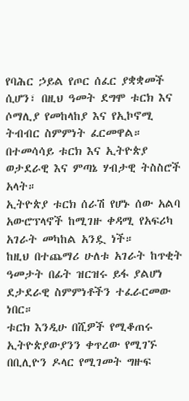የባሕር ኃይል የጦር ሰፈር ያቋቋመች ሲሆን፣ በዚህ ዓመት ደግሞ ቱርክ እና ሶማሊያ የመከላከያ እና የኢኮኖሚ ትብብር ስምምነት ፈርመዋል።
በተመሳሳይ ቱርክ እና ኢትዮጵያ ወታደራዊ እና ምጣኔ ሃብታዊ ትስስሮች አላት።
ኢትዮጵያ ቱርክ ሰራሽ የሆኑ ሰው አልባ አውሮፕላኖች ከሚገዙ ቀዳሚ የአፍሪካ አገራት መካከል አንዷ ነች።
ከዚህ በተጨማሪ ሁለቱ አገራት ከጥቂት ዓመታት በፊት ዝርዝሩ ይፋ ያልሆነ ደታደራዊ ስምምነቶችን ተፈራርመው ነበር።
ቱርክ እንዲሁ በሺዎች የሚቆጠሩ ኢትዮጵያውያንን ቀጥረው የሚገኙ በቢሊዮን ዶላር የሚገመት ግዙፍ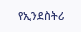የኢንደስትሪ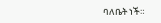ባለቤት ነች።